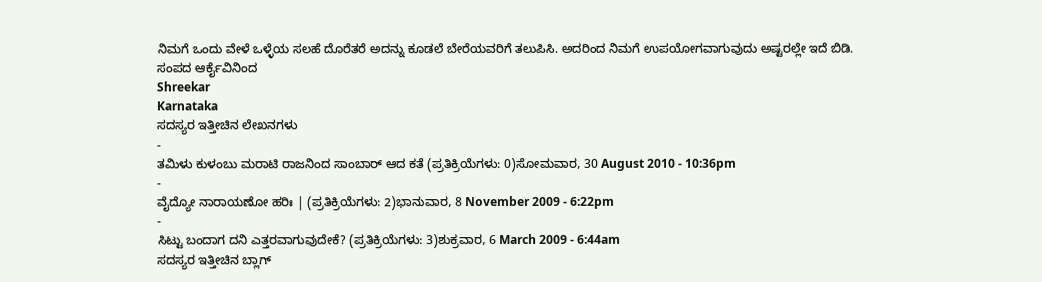ನಿಮಗೆ ಒಂದು ವೇಳೆ ಒಳ್ಳೆಯ ಸಲಹೆ ದೊರೆತರೆ ಅದನ್ನು ಕೂಡಲೆ ಬೇರೆಯವರಿಗೆ ತಲುಪಿಸಿ. ಅದರಿಂದ ನಿಮಗೆ ಉಪಯೋಗವಾಗುವುದು ಅಷ್ಟರಲ್ಲೇ ಇದೆ ಬಿಡಿ.
ಸಂಪದ ಆರ್ಕೈವಿನಿಂದ
Shreekar
Karnataka
ಸದಸ್ಯರ ಇತ್ತೀಚಿನ ಲೇಖನಗಳು
-
ತಮಿಳು ಕುಳಂಬು ಮರಾಟಿ ರಾಜನಿಂದ ಸಾಂಬಾರ್ ಆದ ಕತೆ (ಪ್ರತಿಕ್ರಿಯೆಗಳು: 0)ಸೋಮವಾರ, 30 August 2010 - 10:36pm
-
ವೈದ್ಯೋ ನಾರಾಯಣೋ ಹರಿಃ | (ಪ್ರತಿಕ್ರಿಯೆಗಳು: 2)ಭಾನುವಾರ, 8 November 2009 - 6:22pm
-
ಸಿಟ್ಟು ಬಂದಾಗ ದನಿ ಎತ್ತರವಾಗುವುದೇಕೆ? (ಪ್ರತಿಕ್ರಿಯೆಗಳು: 3)ಶುಕ್ರವಾರ, 6 March 2009 - 6:44am
ಸದಸ್ಯರ ಇತ್ತೀಚಿನ ಬ್ಲಾಗ್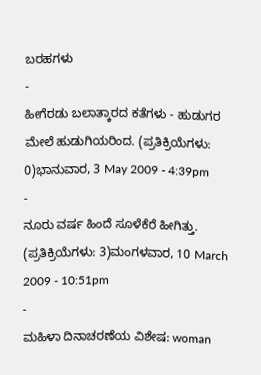ಬರಹಗಳು
-
ಹೀಗೆರಡು ಬಲಾತ್ಕಾರದ ಕತೆಗಳು - ಹುಡುಗರ ಮೇಲೆ ಹುಡುಗಿಯರಿಂದ. (ಪ್ರತಿಕ್ರಿಯೆಗಳು: 0)ಭಾನುವಾರ, 3 May 2009 - 4:39pm
-
ನೂರು ವರ್ಷ ಹಿಂದೆ ಸೂಳೆಕೆರೆ ಹೀಗಿತ್ತು. (ಪ್ರತಿಕ್ರಿಯೆಗಳು: 3)ಮಂಗಳವಾರ, 10 March 2009 - 10:51pm
-
ಮಹಿಳಾ ದಿನಾಚರಣೆಯ ವಿಶೇಷ: woman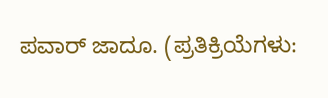ಪವಾರ್ ಜಾದೂ. (ಪ್ರತಿಕ್ರಿಯೆಗಳು: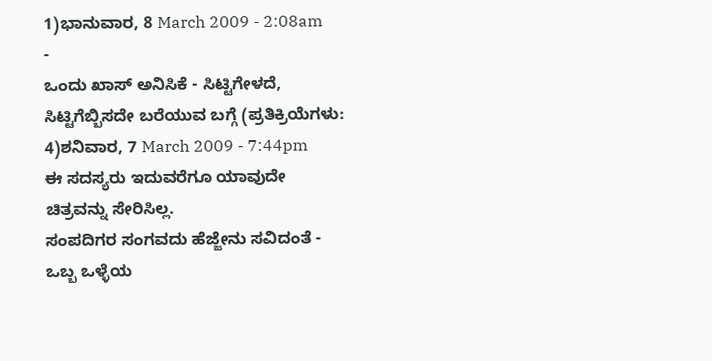1)ಭಾನುವಾರ, 8 March 2009 - 2:08am
-
ಒಂದು ಖಾಸ್ ಅನಿಸಿಕೆ - ಸಿಟ್ಟಿಗೇಳದೆ, ಸಿಟ್ಟಿಗೆಬ್ಬಿಸದೇ ಬರೆಯುವ ಬಗ್ಗೆ (ಪ್ರತಿಕ್ರಿಯೆಗಳು: 4)ಶನಿವಾರ, 7 March 2009 - 7:44pm
ಈ ಸದಸ್ಯರು ಇದುವರೆಗೂ ಯಾವುದೇ ಚಿತ್ರವನ್ನು ಸೇರಿಸಿಲ್ಲ.
ಸಂಪದಿಗರ ಸಂಗವದು ಹೆಜ್ಜೇನು ಸವಿದಂತೆ - ಒಬ್ಬ ಒಳ್ಳೆಯ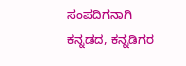ಸಂಪದಿಗನಾಗಿ ಕನ್ನಡದ, ಕನ್ನಡಿಗರ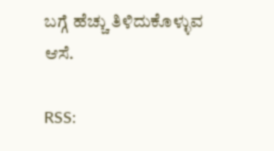ಬಗ್ಗೆ ಹೆಚ್ಚು ತಿಳಿದುಕೊಳ್ಳುವ ಆಸೆ.

RSS: